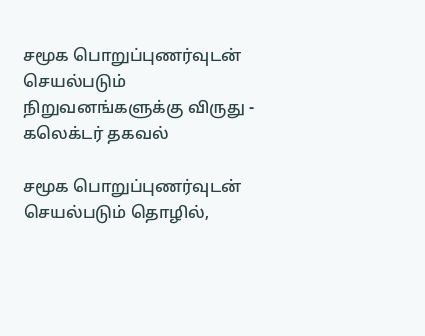சமூக பொறுப்புணர்வுடன் செயல்படும் நிறுவனங்களுக்கு விருது - கலெக்டர் தகவல்

சமூக பொறுப்புணர்வுடன் செயல்படும் தொழில்,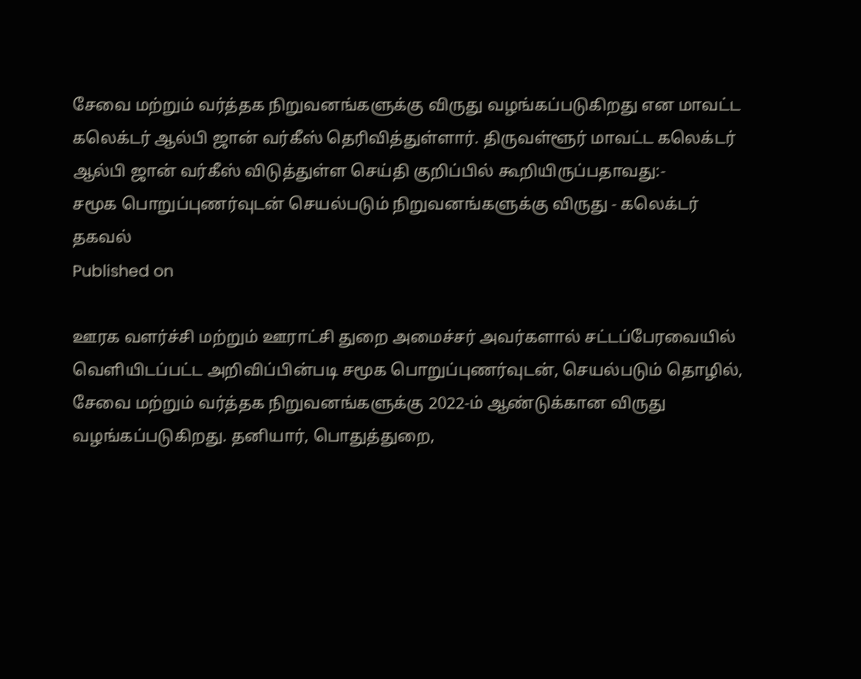சேவை மற்றும் வர்த்தக நிறுவனங்களுக்கு விருது வழங்கப்படுகிறது என மாவட்ட கலெக்டர் ஆல்பி ஜான் வர்கீஸ் தெரிவித்துள்ளார். திருவள்ளூர் மாவட்ட கலெக்டர் ஆல்பி ஜான் வர்கீஸ் விடுத்துள்ள செய்தி குறிப்பில் கூறியிருப்பதாவது:-
சமூக பொறுப்புணர்வுடன் செயல்படும் நிறுவனங்களுக்கு விருது - கலெக்டர் தகவல்
Published on

ஊரக வளர்ச்சி மற்றும் ஊராட்சி துறை அமைச்சர் அவர்களால் சட்டப்பேரவையில் வெளியிடப்பட்ட அறிவிப்பின்படி சமூக பொறுப்புணர்வுடன், செயல்படும் தொழில், சேவை மற்றும் வர்த்தக நிறுவனங்களுக்கு 2022-ம் ஆண்டுக்கான விருது வழங்கப்படுகிறது. தனியார், பொதுத்துறை,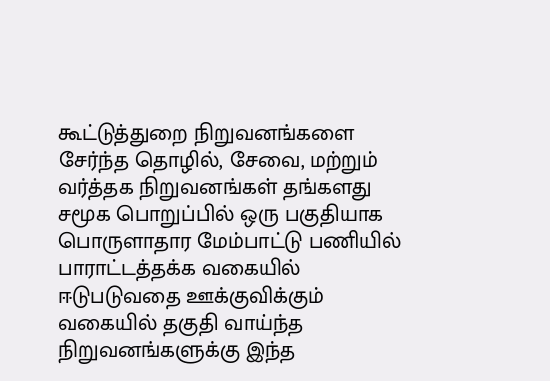கூட்டுத்துறை நிறுவனங்களை சேர்ந்த தொழில், சேவை, மற்றும் வர்த்தக நிறுவனங்கள் தங்களது சமூக பொறுப்பில் ஒரு பகுதியாக பொருளாதார மேம்பாட்டு பணியில் பாராட்டத்தக்க வகையில் ஈடுபடுவதை ஊக்குவிக்கும் வகையில் தகுதி வாய்ந்த நிறுவனங்களுக்கு இந்த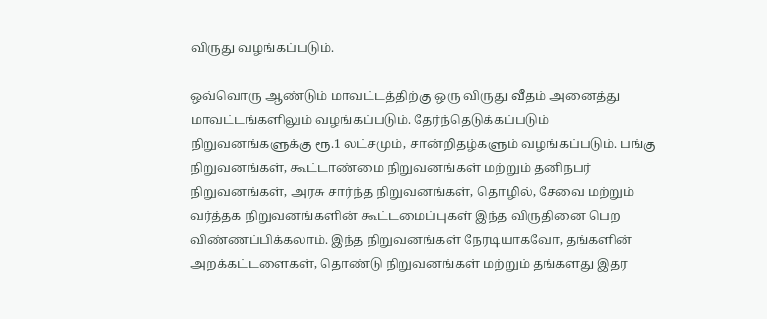விருது வழங்கப்படும்.

ஒவ்வொரு ஆண்டும் மாவட்டத்திற்கு ஒரு விருது வீதம் அனைத்து மாவட்டங்களிலும் வழங்கப்படும். தேர்ந்தெடுக்கப்படும் நிறுவனங்களுக்கு ரூ.1 லட்சமும், சான்றிதழ்களும் வழங்கப்படும். பங்கு நிறுவனங்கள், கூட்டாண்மை நிறுவனங்கள் மற்றும் தனிநபர் நிறுவனங்கள், அரசு சார்ந்த நிறுவனங்கள், தொழில், சேவை மற்றும் வர்த்தக நிறுவனங்களின் கூட்டமைப்புகள் இந்த விருதினை பெற விண்ணப்பிக்கலாம். இந்த நிறுவனங்கள் நேரடியாகவோ, தங்களின் அறக்கட்டளைகள், தொண்டு நிறுவனங்கள் மற்றும் தங்களது இதர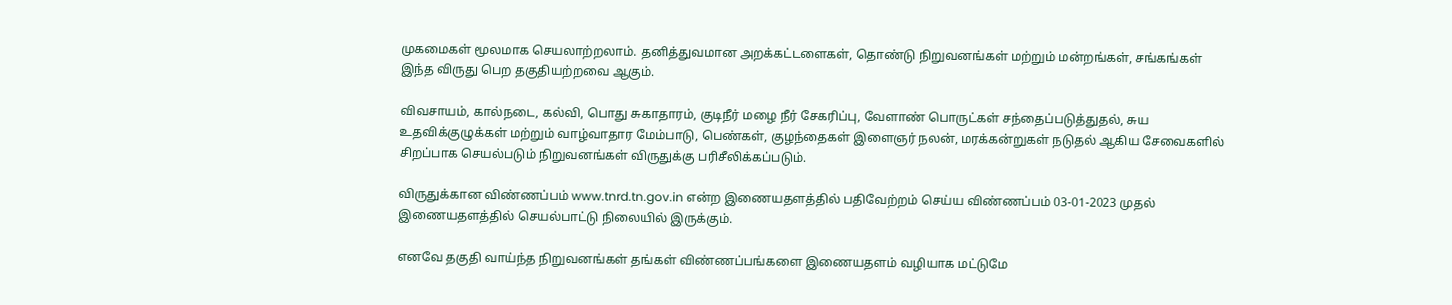முகமைகள் மூலமாக செயலாற்றலாம். தனித்துவமான அறக்கட்டளைகள், தொண்டு நிறுவனங்கள் மற்றும் மன்றங்கள், சங்கங்கள் இந்த விருது பெற தகுதியற்றவை ஆகும்.

விவசாயம், கால்நடை, கல்வி, பொது சுகாதாரம், குடிநீர் மழை நீர் சேகரிப்பு, வேளாண் பொருட்கள் சந்தைப்படுத்துதல், சுய உதவிக்குழுக்கள் மற்றும் வாழ்வாதார மேம்பாடு, பெண்கள், குழந்தைகள் இளைஞர் நலன், மரக்கன்றுகள் நடுதல் ஆகிய சேவைகளில் சிறப்பாக செயல்படும் நிறுவனங்கள் விருதுக்கு பரிசீலிக்கப்படும்.

விருதுக்கான விண்ணப்பம் www.tnrd.tn.gov.in என்ற இணையதளத்தில் பதிவேற்றம் செய்ய விண்ணப்பம் 03-01-2023 முதல் இணையதளத்தில் செயல்பாட்டு நிலையில் இருக்கும்.

எனவே தகுதி வாய்ந்த நிறுவனங்கள் தங்கள் விண்ணப்பங்களை இணையதளம் வழியாக மட்டுமே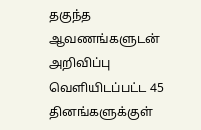தகுந்த ஆவணங்களுடன் அறிவிப்பு வெளியிடப்பட்ட 45 தினங்களுக்குள்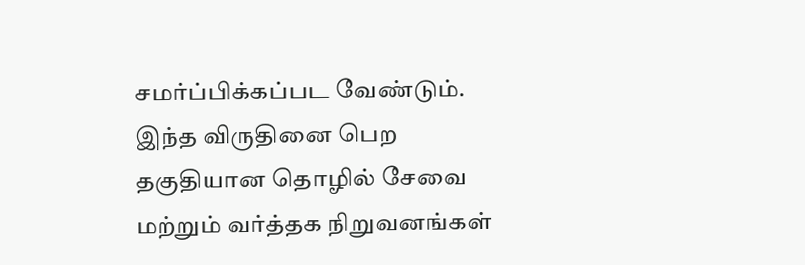சமர்ப்பிக்கப்பட வேண்டும். இந்த விருதினை பெற தகுதியான தொழில் சேவை மற்றும் வர்த்தக நிறுவனங்கள்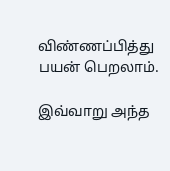விண்ணப்பித்து பயன் பெறலாம்.

இவ்வாறு அந்த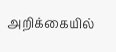அறிக்கையில்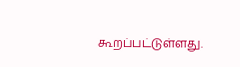கூறப்பட்டுள்ளது.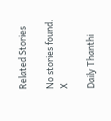Related Stories

No stories found.
X

Daily Thanthi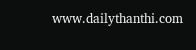www.dailythanthi.com